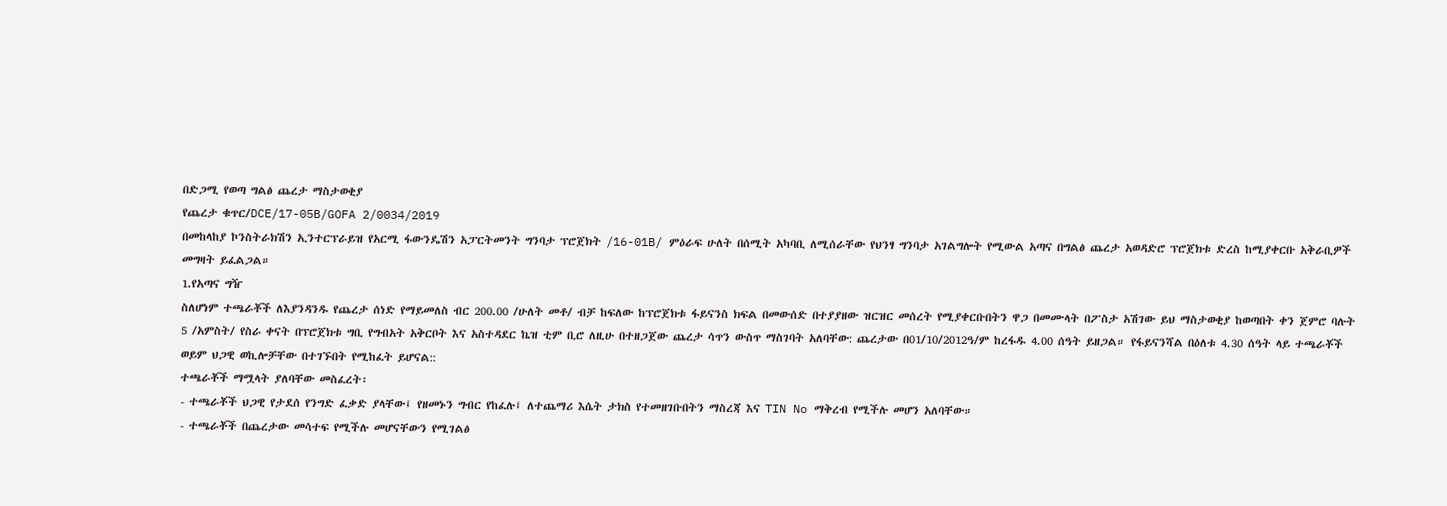በድጋሚ የወጣ ግልፅ ጨረታ ማስታወቂያ
የጨረታ ቁጥር/DCE/17-05B/GOFA 2/0034/2019
በመከላከያ ኮንስትራክሽን ኢንተርፕራይዝ የአርሚ ፋውንዴሽን አፓርትመንት ግንባታ ፕሮጀክት /16-01B/ ምዕራፍ ሁለት በሰሚት አካባቢ ለሚሰራቸው የህንፃ ግንባታ አገልግሎት የሚውል አጣና በግልፅ ጨረታ አወዳድሮ ፕሮጀክቱ ድረስ ከሚያቀርቡ አቅራቢዎች መግዛት ይፈልጋል።
1.የአጣና ግዥ
ስለሆነም ተጫራቾች ለእያንዳንዱ የጨረታ ሰነድ የማይመለስ ብር 200.00 /ሁለት መቶ/ ብቻ ከፍለው ከፕሮጀክቱ ፋይናንስ ክፍል በመውሰድ በተያያዘው ዝርዝር መሰረት የሚያቀርቡበትን ዋጋ በመሙላት በፖስታ አሽገው ይህ ማስታወቂያ ከወጣበት ቀን ጀምሮ ባሉት 5 /አምስት/ የስራ ቀናት በፕሮጀክቱ ግቢ የግብአት አቅርቦት እና አስተዳደር ኬዝ ቲም ቢሮ ለዚሁ በተዘጋጀው ጨረታ ሳጥን ውስጥ ማስገባት አለባቸው: ጨረታው በ01/10/2012ዓ/ም ከረፋዱ 4.00 ሰዓት ይዘጋል። የፋይናንሻል በዕለቱ 4.30 ሰዓት ላይ ተጫራቾች ወይም ህጋዊ ወኪሎቻቸው በተገኙበት የሚከፈት ይሆናል::
ተጫራቾች ማሟላት ያለባቸው መስፈረት፡
- ተጫራቾች ህጋዊ የታደሰ የንግድ ፈቃድ ያላቸው፤ የዘመኑን ግብር የከፈሉ፤ ለተጨማሪ እሴት ታክስ የተመዘገቡበትን ማስረጃ እና TIN No ማቅረብ የሚችሉ መሆን አለባቸው።
- ተጫራቾች በጨረታው መሳተፍ የሚችሉ መሆናቸውን የሚገልፅ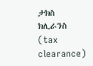ታክስ ክሊራንስ (tax clearance)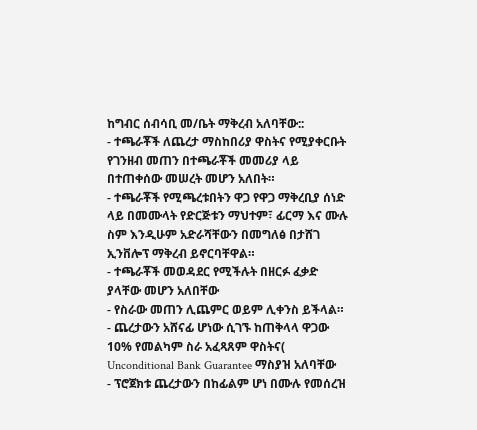ከግብር ሰብሳቢ መ/ቤት ማቅረብ አለባቸው::
- ተጫራቾች ለጨረታ ማስከበሪያ ዋስትና የሚያቀርቡት የገንዘብ መጠን በተጫራቾች መመሪያ ላይ በተጠቀሰው መሠረት መሆን አለበት።
- ተጫራቾች የሚጫረቱበትን ዋጋ የዋጋ ማቅረቢያ ሰነድ ላይ በመሙላት የድርጅቱን ማህተም፣ ፊርማ እና ሙሉ ስም እንዲሁም አድራሻቸውን በመግለፅ በታሸገ ኢንቨሎፕ ማቅረብ ይኖርባቸዋል።
- ተጫራቾች መወዳደር የሚችሉት በዘርፉ ፈቃድ ያላቸው መሆን አለበቸው
- የስራው መጠን ሊጨምር ወይም ሊቀንስ ይችላል።
- ጨረታውን አሸናፊ ሆነው ሲገኙ ከጠቅላላ ዋጋው 10% የመልካም ስራ አፈጻጸም ዋስትና( Unconditional Bank Guarantee ማስያዝ አለባቸው
- ፕሮጀክቱ ጨረታውን በከፊልም ሆነ በሙሉ የመሰረዝ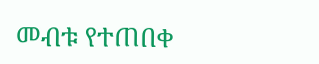መብቱ የተጠበቀ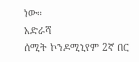ነው።
አድራሻ
ሰሚት ኮንዶሚኒየም 2ኛ በር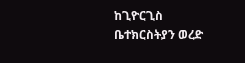ከጊዮርጊስ ቤተክርስትያን ወረድ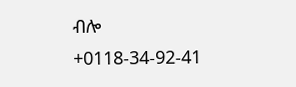ብሎ
+0118-34-92-41